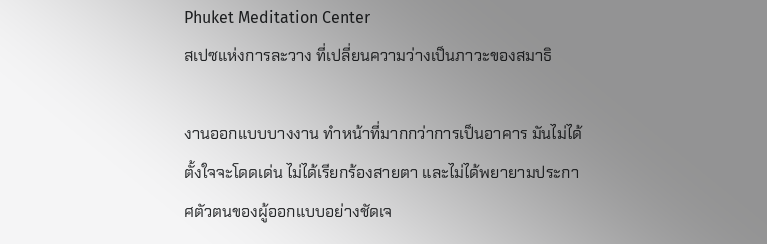Phuket Meditation Center
สเปซแห่งการละวาง ที่เปลี่ยนความว่างเป็นภาวะของสมาธิ

งานออกแบบบางงาน ทำหน้าที่มากกว่าการเป็นอาคาร มันไม่ได้ตั้งใจจะโดดเด่น ไม่ได้เรียกร้องสายตา และไม่ได้พยายามประกาศตัวตนของผู้ออกแบบอย่างชัดเจ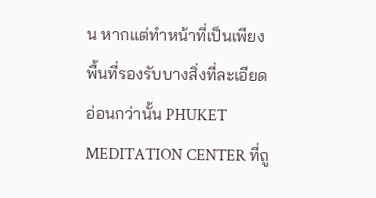น หากแต่ทำหน้าที่เป็นเพียงพื้นที่รองรับบางสิ่งที่ละเอียดอ่อนกว่านั้น PHUKET MEDITATION CENTER ที่ถู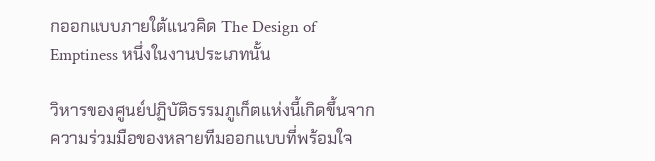กออกแบบภายใต้แนวคิด The Design of Emptiness หนึ่งในงานประเภทนั้น

วิหารของศูนย์ปฏิบัติธรรมภูเก็ตแห่งนี้เกิดขึ้นจากความร่วมมือของหลายทีมออกแบบที่พร้อมใจ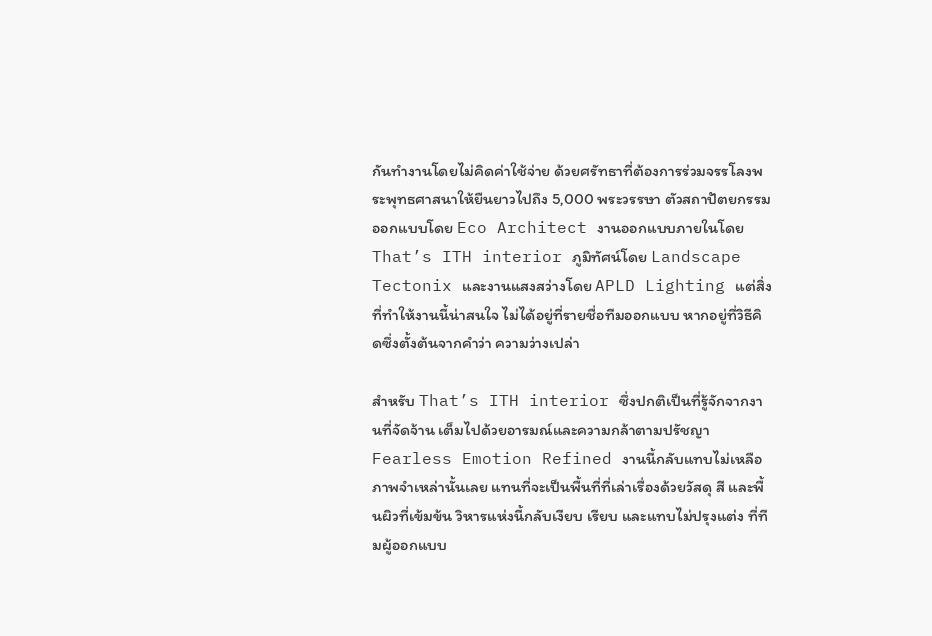กันทำงานโดยไม่คิดค่าใช้จ่าย ด้วยศรัทธาที่ต้องการร่วมจรรโลงพระพุทธศาสนาให้ยืนยาวไปถึง 5,000 พระวรรษา ตัวสถาปัตยกรรมออกแบบโดย Eco Architect งานออกแบบภายในโดย That’s ITH interior ภูมิทัศน์โดย Landscape Tectonix และงานแสงสว่างโดย APLD Lighting แต่สิ่งที่ทำให้งานนี้น่าสนใจ ไม่ได้อยู่ที่รายชื่อทีมออกแบบ หากอยู่ที่วิธีคิดซึ่งตั้งต้นจากคำว่า ความว่างเปล่า

สำหรับ That’s ITH interior ซึ่งปกติเป็นที่รู้จักจากงานที่จัดจ้าน เต็มไปด้วยอารมณ์และความกล้าตามปรัชญา Fearless Emotion Refined งานนี้กลับแทบไม่เหลือภาพจำเหล่านั้นเลย แทนที่จะเป็นพื้นที่ที่เล่าเรื่องด้วยวัสดุ สี และพื้นผิวที่เข้มข้น วิหารแห่งนี้กลับเงียบ เรียบ และแทบไม่ปรุงแต่ง ที่ทีมผู้ออกแบบ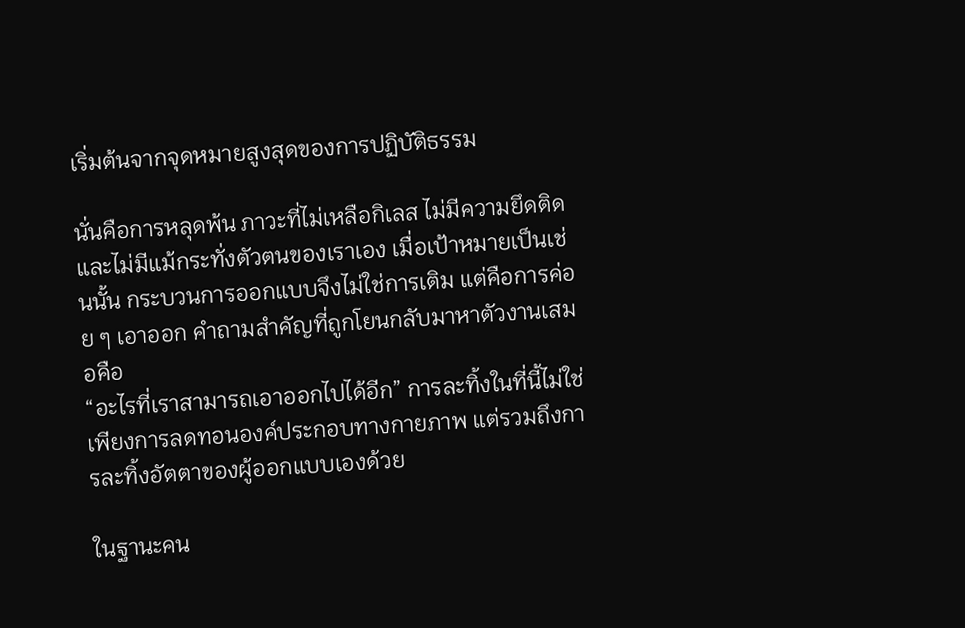เริ่มต้นจากจุดหมายสูงสุดของการปฏิบัติธรรม

นั่นคือการหลุดพ้น ภาวะที่ไม่เหลือกิเลส ไม่มีความยึดติด และไม่มีแม้กระทั่งตัวตนของเราเอง เมื่อเป้าหมายเป็นเช่นนั้น กระบวนการออกแบบจึงไม่ใช่การเติม แต่คือการค่อย ๆ เอาออก คำถามสำคัญที่ถูกโยนกลับมาหาตัวงานเสมอคือ
“อะไรที่เราสามารถเอาออกไปได้อีก” การละทิ้งในที่นี้ไม่ใช่เพียงการลดทอนองค์ประกอบทางกายภาพ แต่รวมถึงการละทิ้งอัตตาของผู้ออกแบบเองด้วย

ในฐานะคน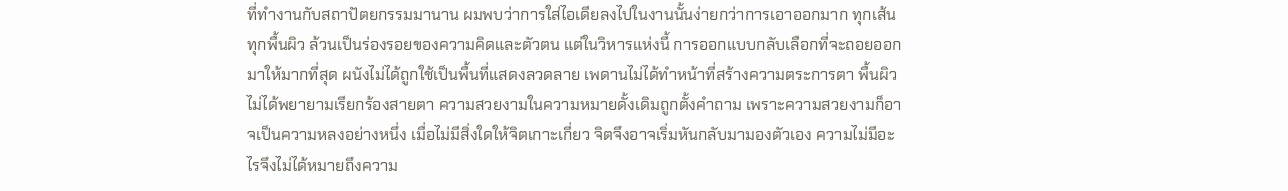ที่ทำงานกับสถาปัตยกรรมมานาน ผมพบว่าการใส่ไอเดียลงไปในงานนั้นง่ายกว่าการเอาออกมาก ทุกเส้น ทุกพื้นผิว ล้วนเป็นร่องรอยของความคิดและตัวตน แต่ในวิหารแห่งนี้ การออกแบบกลับเลือกที่จะถอยออกมาให้มากที่สุด ผนังไม่ได้ถูกใช้เป็นพื้นที่แสดงลวดลาย เพดานไม่ได้ทำหน้าที่สร้างความตระการตา พื้นผิวไม่ได้พยายามเรียกร้องสายตา ความสวยงามในความหมายดั้งเดิมถูกตั้งคำถาม เพราะความสวยงามก็อาจเป็นความหลงอย่างหนึ่ง เมื่อไม่มีสิ่งใดให้จิตเกาะเกี่ยว จิตจึงอาจเริ่มหันกลับมามองตัวเอง ความไม่มีอะไรจึงไม่ได้หมายถึงความ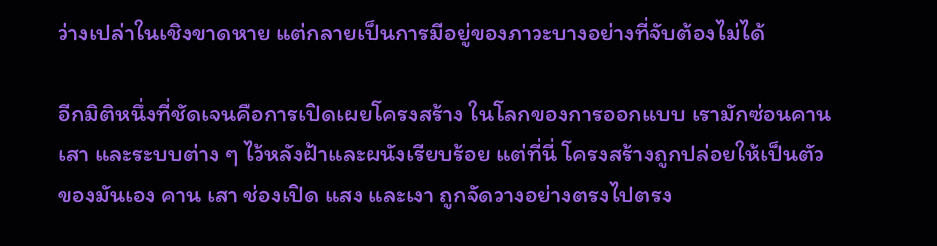ว่างเปล่าในเชิงขาดหาย แต่กลายเป็นการมีอยู่ของภาวะบางอย่างที่จับต้องไม่ได้

อีกมิติหนึ่งที่ชัดเจนคือการเปิดเผยโครงสร้าง ในโลกของการออกแบบ เรามักซ่อนคาน เสา และระบบต่าง ๆ ไว้หลังฝ้าและผนังเรียบร้อย แต่ที่นี่ โครงสร้างถูกปล่อยให้เป็นตัวของมันเอง คาน เสา ช่องเปิด แสง และเงา ถูกจัดวางอย่างตรงไปตรง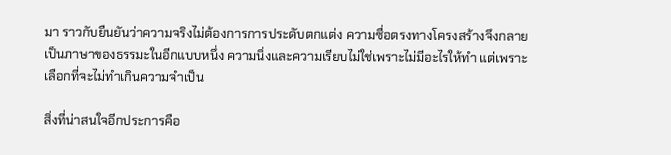มา ราวกับยืนยันว่าความจริงไม่ต้องการการประดับตกแต่ง ความซื่อตรงทางโครงสร้างจึงกลายเป็นภาษาของธรรมะในอีกแบบหนึ่ง ความนิ่งและความเรียบไม่ใช่เพราะไม่มีอะไรให้ทำ แต่เพราะเลือกที่จะไม่ทำเกินความจำเป็น

สิ่งที่น่าสนใจอีกประการคือ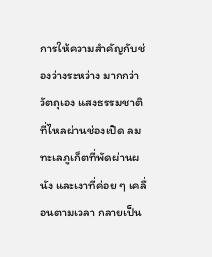การให้ความสำคัญกับช่องว่างระหว่าง มากกว่าวัตถุเอง แสงธรรมชาติที่ไหลผ่านช่องเปิด ลมทะเลภูเก็ตที่พัดผ่านผนัง และเงาที่ค่อย ๆ เคลื่อนตามเวลา กลายเป็น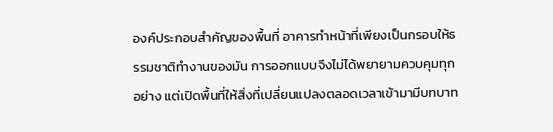องค์ประกอบสำคัญของพื้นที่ อาคารทำหน้าที่เพียงเป็นกรอบให้ธรรมชาติทำงานของมัน การออกแบบจึงไม่ได้พยายามควบคุมทุกอย่าง แต่เปิดพื้นที่ให้สิ่งที่เปลี่ยนแปลงตลอดเวลาเข้ามามีบทบาท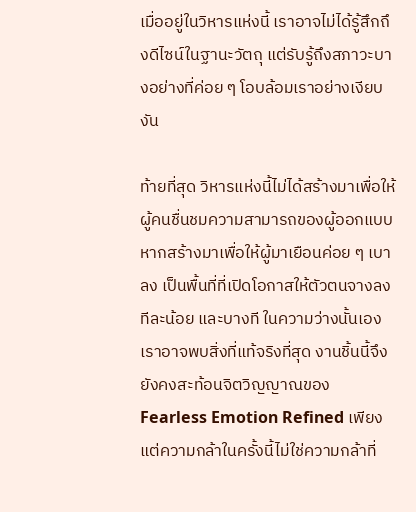เมื่ออยู่ในวิหารแห่งนี้ เราอาจไม่ได้รู้สึกถึงดีไซน์ในฐานะวัตถุ แต่รับรู้ถึงสภาวะบางอย่างที่ค่อย ๆ โอบล้อมเราอย่างเงียบงัน

ท้ายที่สุด วิหารแห่งนี้ไม่ได้สร้างมาเพื่อให้ผู้คนชื่นชมความสามารถของผู้ออกแบบ หากสร้างมาเพื่อให้ผู้มาเยือนค่อย ๆ เบาลง เป็นพื้นที่ที่เปิดโอกาสให้ตัวตนจางลงทีละน้อย และบางที ในความว่างนั้นเอง เราอาจพบสิ่งที่แท้จริงที่สุด งานชิ้นนี้จึงยังคงสะท้อนจิตวิญญาณของ Fearless Emotion Refined เพียงแต่ความกล้าในครั้งนี้ไม่ใช่ความกล้าที่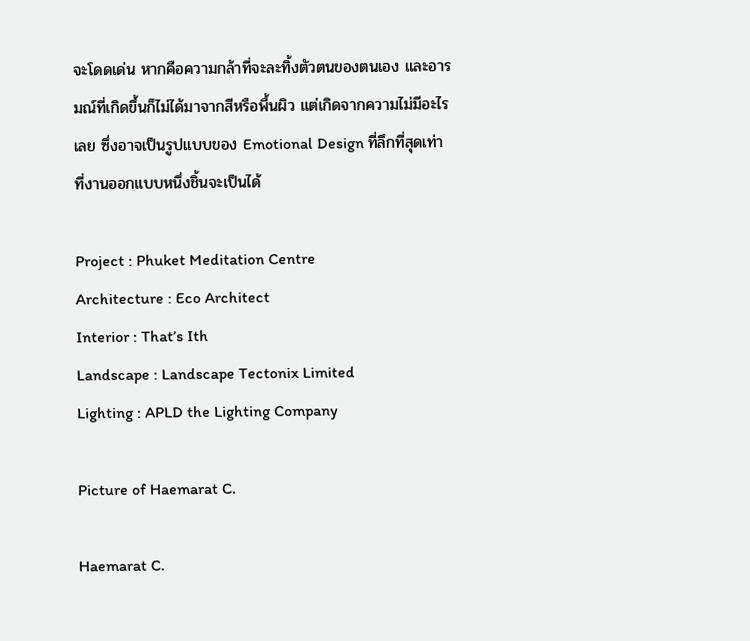จะโดดเด่น หากคือความกล้าที่จะละทิ้งตัวตนของตนเอง และอารมณ์ที่เกิดขึ้นก็ไม่ได้มาจากสีหรือพื้นผิว แต่เกิดจากความไม่มีอะไรเลย ซึ่งอาจเป็นรูปแบบของ Emotional Design ที่ลึกที่สุดเท่าที่งานออกแบบหนึ่งชิ้นจะเป็นได้

Project : Phuket Meditation Centre
Architecture : Eco Architect
Interior : That’s Ith
Landscape : Landscape Tectonix Limited
Lighting : APLD the Lighting Company

Picture of Haemarat C.

Haemarat C.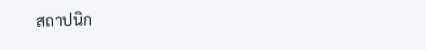สถาปนิก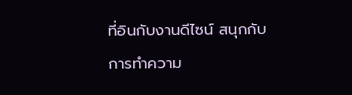ที่อินกับงานดีไซน์ สนุกกับการทำความ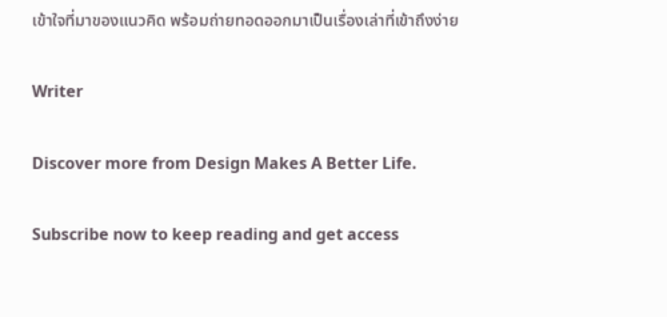เข้าใจที่มาของแนวคิด พร้อมถ่ายทอดออกมาเป็นเรื่องเล่าที่เข้าถึงง่าย

Writer

Discover more from Design Makes A Better Life.

Subscribe now to keep reading and get access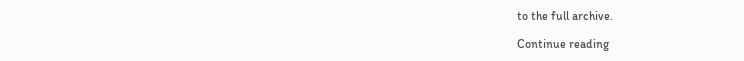to the full archive.

Continue reading